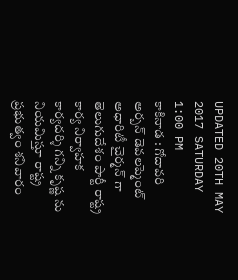UPDATED 20TH MAY 2017 SATURDAY 1:00 PM
కాకినాడ : గోదావరి అర్బన్ డెవలప్మెంట్ అధారిటీ చైర్మన్ గా తెలుగుదేశం పార్టీ రాష్ట్ర కార్య నిర్వాహక కార్యదర్శి గన్ని కృష్ణ ను నియమిస్తూ రాష్ట్ర ప్రభుత్వం శనివారం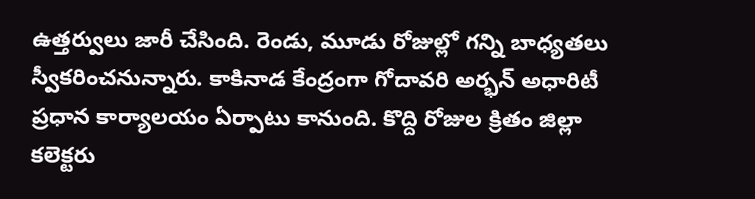ఉత్తర్వులు జారీ చేసింది. రెండు, మూడు రోజుల్లో గన్ని బాధ్యతలు స్వీకరించనున్నారు. కాకినాడ కేంద్రంగా గోదావరి అర్భన్ అధారిటీ ప్రధాన కార్యాలయం ఏర్పాటు కానుంది. కొద్ది రోజుల క్రితం జిల్లా కలెక్టరు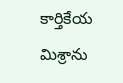కార్తికేయ మిశ్రాను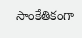సాంకేతికంగా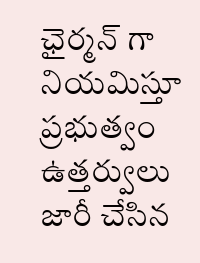ఛైర్మన్ గా నియమిస్తూ ప్రభుత్వం ఉత్తర్వులు జారీ చేసిన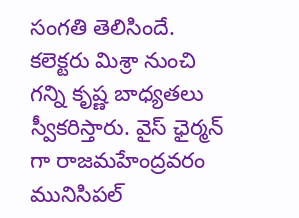సంగతి తెలిసిందే. కలెక్టరు మిశ్రా నుంచి గన్ని కృష్ణ బాధ్యతలు స్వీకరిస్తారు. వైస్ ఛైర్మన్ గా రాజమహేంద్రవరం మునిసిపల్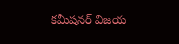కమీషనర్ విజయ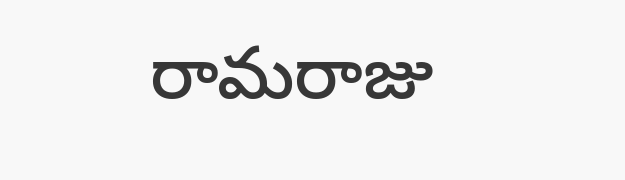రామరాజు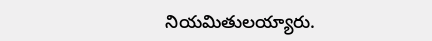నియమితులయ్యారు.